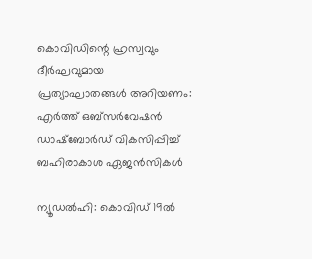കൊവിഡിന്റെ ഹ്രസ്വവും ദീര്‍ഘവുമായ പ്രത്യാഘാതങ്ങള്‍ അറിയണം: എര്‍ത്ത് ഒബ്‌സര്‍വേഷന്‍ ഡാഷ്ബോര്‍ഡ് വികസിപ്പിച്ച് ബഹിരാകാശ ഏജന്‍സികള്‍

ന്യൂഡല്‍ഹി: കൊവിഡ് 19ല്‍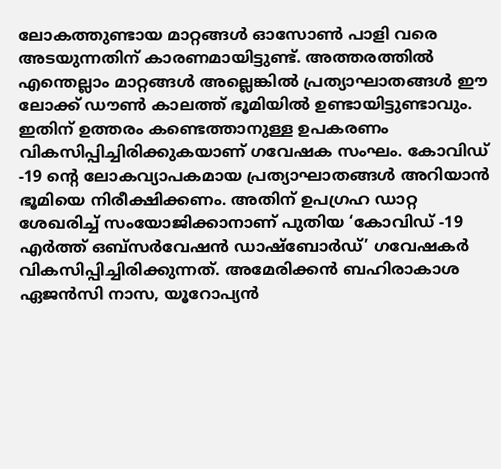ലോകത്തുണ്ടായ മാറ്റങ്ങള്‍ ഓസോണ്‍ പാളി വരെ അടയുന്നതിന് കാരണമായിട്ടുണ്ട്. അത്തരത്തില്‍ എന്തെല്ലാം മാറ്റങ്ങള്‍ അല്ലെങ്കില്‍ പ്രത്യാഘാതങ്ങള്‍ ഈ ലോക്ക് ഡൗണ്‍ കാലത്ത് ഭൂമിയില്‍ ഉണ്ടായിട്ടുണ്ടാവും. ഇതിന് ഉത്തരം കണ്ടെത്താനുള്ള ഉപകരണം വികസിപ്പിച്ചിരിക്കുകയാണ് ഗവേഷക സംഘം. കോവിഡ് -19 ന്റെ ലോകവ്യാപകമായ പ്രത്യാഘാതങ്ങള്‍ അറിയാന്‍ ഭൂമിയെ നിരീക്ഷിക്കണം. അതിന് ഉപഗ്രഹ ഡാറ്റ ശേഖരിച്ച് സംയോജിക്കാനാണ് പുതിയ ‘കോവിഡ് -19 എര്‍ത്ത് ഒബ്‌സര്‍വേഷന്‍ ഡാഷ്ബോര്‍ഡ്’ ഗവേഷകര്‍ വികസിപ്പിച്ചിരിക്കുന്നത്. അമേരിക്കന്‍ ബഹിരാകാശ ഏജന്‍സി നാസ, യൂറോപ്യന്‍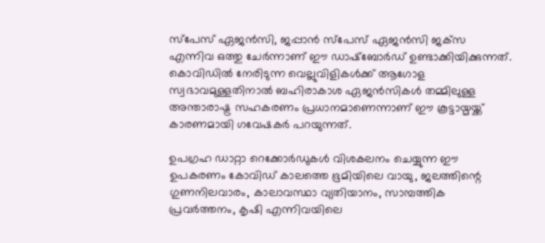സ്‌പേസ് ഏജന്‍സി, ജപ്പാന്‍ സ്‌പേസ് ഏജന്‍സി ജക്‌സ എന്നിവ ഒത്തു ചേര്‍ന്നാണ്‌ ഈ ഡാഷ്‌ബോര്‍ഡ് ഉണ്ടാക്കിയിക്കുന്നത്. കൊവിഡില്‍ നേരിടുന്ന വെല്ലുവിളികള്‍ക്ക് ആഗോള സ്വഭാവമുള്ളതിനാല്‍ ബഹിരാകാശ ഏജന്‍സികള്‍ തമ്മിലുള്ള അന്താരാഷ്ട്ര സഹകരണം പ്രധാനമാണെന്നാണ് ഈ കൂട്ടായ്മയ്ക്ക് കാരണമായി ഗവേഷകര്‍ പറയുന്നത്.

ഉപഗ്രഹ ഡാറ്റാ റെക്കോര്‍ഡുകള്‍ വിശകലനം ചെയ്യുന്ന ഈ ഉപകരണം കോവിഡ് കാലത്തെ ഭൂമിയിലെ വായു, ജലത്തിന്റെ ഗുണനിലവാരം, കാലാവസ്ഥാ വ്യതിയാനം, സാമ്പത്തിക പ്രവര്‍ത്തനം, കൃഷി എന്നിവയിലെ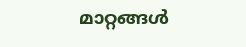മാറ്റങ്ങള്‍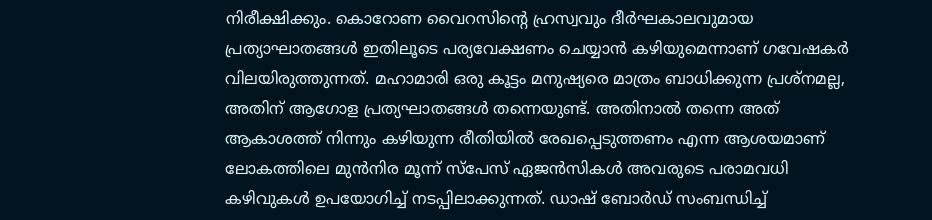നിരീക്ഷിക്കും. കൊറോണ വൈറസിന്റെ ഹ്രസ്വവും ദീര്‍ഘകാലവുമായ പ്രത്യാഘാതങ്ങള്‍ ഇതിലൂടെ പര്യവേക്ഷണം ചെയ്യാന്‍ കഴിയുമെന്നാണ് ഗവേഷകര്‍ വിലയിരുത്തുന്നത്. മഹാമാരി ഒരു കൂട്ടം മനുഷ്യരെ മാത്രം ബാധിക്കുന്ന പ്രശ്‌നമല്ല, അതിന് ആഗോള പ്രത്യഘാതങ്ങള്‍ തന്നെയുണ്ട്. അതിനാല്‍ തന്നെ അത് ആകാശത്ത് നിന്നും കഴിയുന്ന രീതിയില്‍ രേഖപ്പെടുത്തണം എന്ന ആശയമാണ് ലോകത്തിലെ മുന്‍നിര മൂന്ന് സ്‌പേസ് ഏജന്‍സികള്‍ അവരുടെ പരാമവധി കഴിവുകള്‍ ഉപയോഗിച്ച് നടപ്പിലാക്കുന്നത്. ഡാഷ് ബോര്‍ഡ് സംബന്ധിച്ച്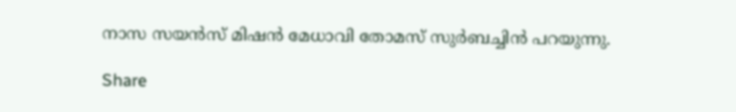നാസ സയന്‍സ് മിഷന്‍ മേധാവി തോമസ് സുര്‍ബച്ചിന്‍ പറയുന്നു.

Share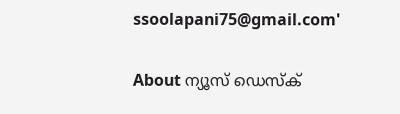ssoolapani75@gmail.com'

About ന്യൂസ് ഡെസ്ക്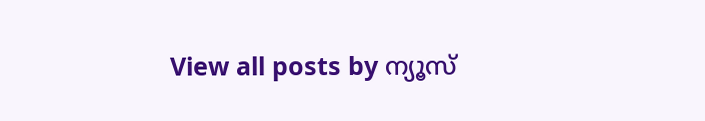View all posts by ന്യൂസ്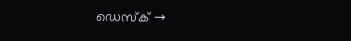ഡെസ്ക് →